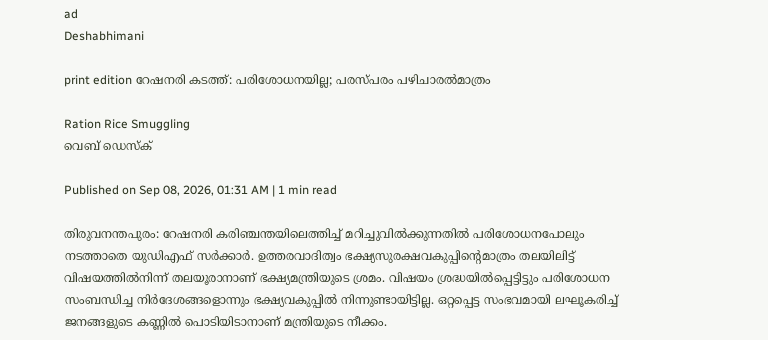ad
Deshabhimani

print edition റേഷനരി കടത്ത്‌: പരിശോധനയില്ല; പരസ്‌പരം പഴിചാരൽമാത്രം

Ration Rice Smuggling
വെബ് ഡെസ്ക്

Published on Sep 08, 2026, 01:31 AM | 1 min read

തിരുവനന്തപുരം: റേഷനരി കരിഞ്ചന്തയിലെത്തിച്ച്‌ മറിച്ചുവിൽക്കുന്നതിൽ പരിശോധനപോലും നടത്താതെ യുഡിഎഫ്‌ സർക്കാർ. ഉത്തരവാദിത്വം ഭക്ഷ്യസുരക്ഷവകുപ്പിന്റെമാത്രം തലയിലിട്ട്‌ വിഷയത്തിൽനിന്ന്‌ തലയൂരാനാണ്‌ ഭക്ഷ്യമന്ത്രിയുടെ ശ്രമം. വിഷയം ശ്രദ്ധയിൽപ്പെട്ടിട്ടും പരിശോധന സംബന്ധിച്ച നിർദേശങ്ങളൊന്നും ഭക്ഷ്യവകുപ്പിൽ നിന്നുണ്ടായിട്ടില്ല. ഒറ്റപ്പെട്ട സംഭവമായി ലഘൂകരിച്ച്‌ ജനങ്ങളുടെ കണ്ണിൽ പൊടിയിടാനാണ്‌ മന്ത്രിയുടെ നീക്കം.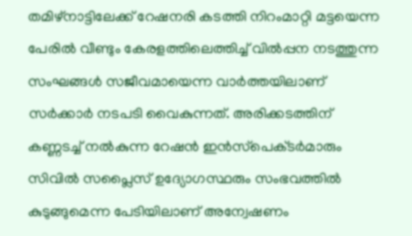തമിഴ്‌നാട്ടിലേക്ക്‌ റേഷനരി കടത്തി നിറംമാറ്റി മട്ടയെന്ന പേരിൽ വീണ്ടും കേരളത്തിലെത്തിച്ച്‌ വിൽപ്പന നടത്തുന്ന സംഘങ്ങൾ സജീവമായെന്ന വാർത്തയിലാണ്‌ സർക്കാർ നടപടി വൈകുന്നത്‌. അരിക്കടത്തിന്‌ കണ്ണടച്ച്‌ നൽകുന്ന റേഷൻ ഇൻസ്‌പെക്‌ടർമാരും സിവിൽ സപ്ലൈസ്‌ ഉദ്യോഗസ്ഥരും സംഭവത്തിൽ കുടുങ്ങുമെന്ന പേടിയിലാണ്‌ അന്വേഷണം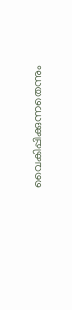വൈകിപ്പിക്കുന്നതെന്നും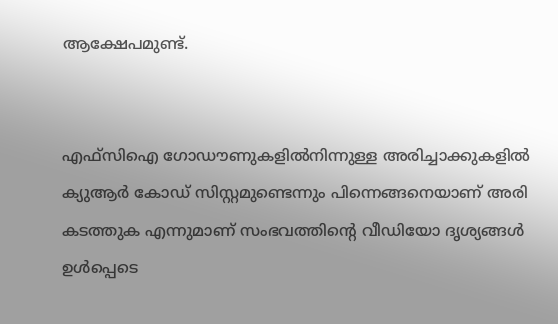ആക്ഷേപമുണ്ട്‌.


എഫ്‌സിഐ ഗോഡ‍ൗണുകളിൽനിന്നുള്ള അരിച്ചാക്കുകളിൽ ക്യുആർ കോഡ്‌ സിസ്റ്റമുണ്ടെന്നും പിന്നെങ്ങനെയാണ്‌ അരി കടത്തുക എന്നുമാണ്‌ സംഭവത്തിന്റെ വീഡിയോ ദൃശ്യങ്ങൾ ഉൾപ്പെടെ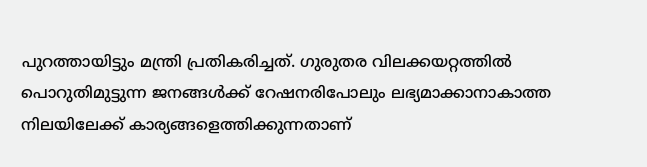പുറത്തായിട്ടും മന്ത്രി പ്രതികരിച്ചത്‌. ഗുരുതര വിലക്കയറ്റത്തിൽ പൊറുതിമുട്ടുന്ന ജനങ്ങൾക്ക്‌ റേഷനരിപോലും ലഭ്യമാക്കാനാകാത്ത നിലയിലേക്ക്‌ കാര്യങ്ങളെത്തിക്കുന്നതാണ്‌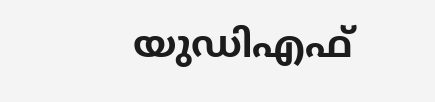യുഡിഎഫ്‌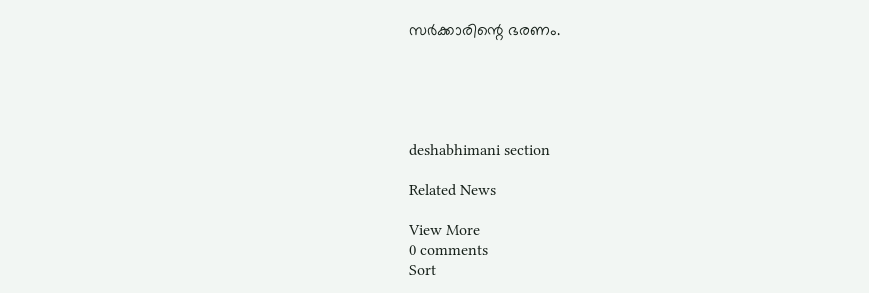സർക്കാരിന്റെ ഭരണം.





deshabhimani section

Related News

View More
0 comments
Sort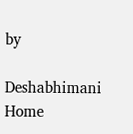by

Deshabhimani
Home